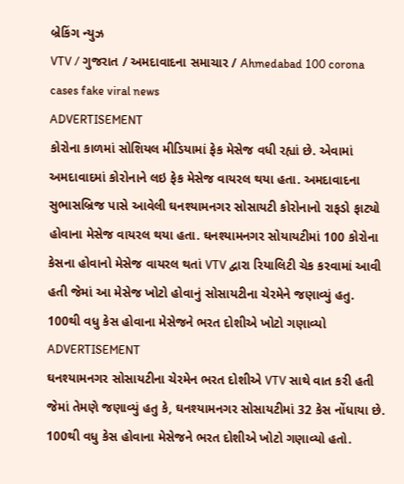બ્રેકિંગ ન્યુઝ
VTV / ગુજરાત / અમદાવાદના સમાચાર / Ahmedabad 100 corona cases fake viral news
ADVERTISEMENT
કોરોના કાળમાં સોશિયલ મીડિયામાં ફેક મેસેજ વધી રહ્યાં છે. એવામાં અમદાવાદમાં કોરોનાને લઇ ફેક મેસેજ વાયરલ થયા હતા. અમદાવાદના સુભાસબ્રિજ પાસે આવેલી ઘનશ્યામનગર સોસાયટી કોરોનાનો રાફડો ફાટ્યો હોવાના મેસેજ વાયરલ થયા હતા. ઘનશ્યામનગર સોયાયટીમાં 100 કોરોના કેસના હોવાનો મેસેજ વાયરલ થતાં VTV દ્વારા રિયાલિટી ચેક કરવામાં આવી હતી જેમાં આ મેસેજ ખોટો હોવાનું સોસાયટીના ચેરમેને જણાવ્યું હતુ.
100થી વધુ કેસ હોવાના મેસેજને ભરત દોશીએ ખોટો ગણાવ્યો
ADVERTISEMENT
ઘનશ્યામનગર સોસાયટીના ચેરમેન ભરત દોશીએ VTV સાથે વાત કરી હતી જેમાં તેમણે જણાવ્યું હતુ કે, ઘનશ્યામનગર સોસાયટીમાં 32 કેસ નોંધાયા છે. 100થી વધુ કેસ હોવાના મેસેજને ભરત દોશીએ ખોટો ગણાવ્યો હતો.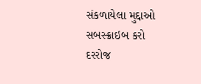સંકળાયેલા મુદ્દાઓ
સબસ્ક્રાઇબ કરો
દરરોજ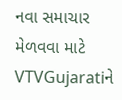નવા સમાચાર મેળવવા માટે VTVGujaratiને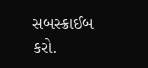સબસ્ક્રાઈબ કરો.